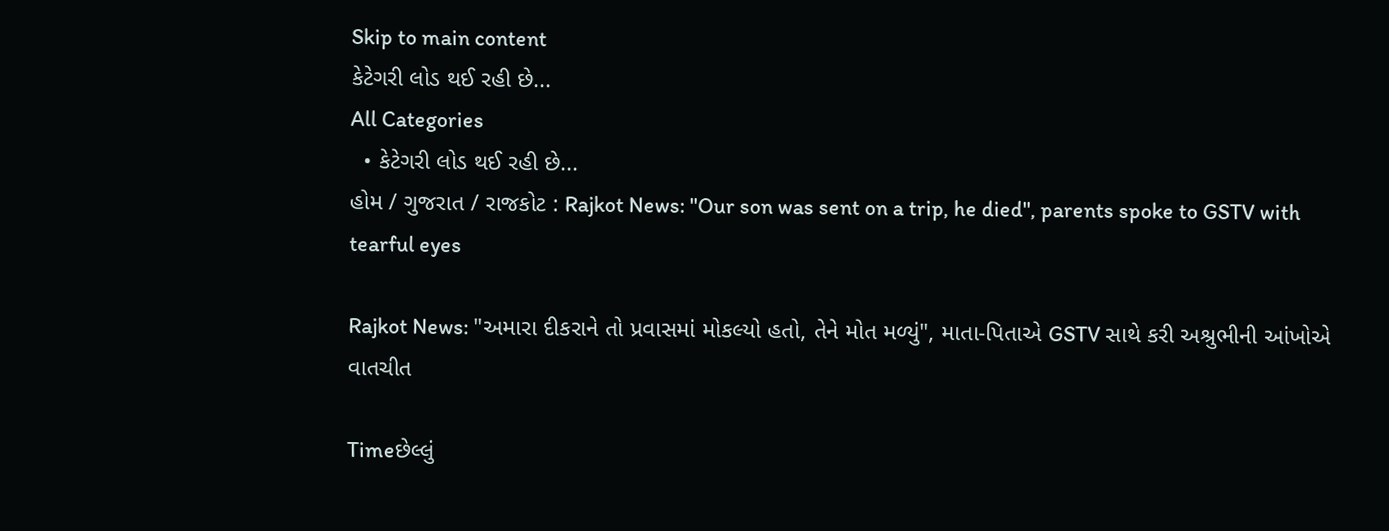Skip to main content
કેટેગરી લોડ થઈ રહી છે...
All Categories
  • કેટેગરી લોડ થઈ રહી છે...
હોમ / ગુજરાત / રાજકોટ : Rajkot News: "Our son was sent on a trip, he died", parents spoke to GSTV with tearful eyes

Rajkot News: "અમારા દીકરાને તો પ્રવાસમાં મોકલ્યો હતો, તેને મોત મળ્યું", માતા-પિતાએ GSTV સાથે કરી અશ્રુભીની આંખોએ વાતચીત

Timeછેલ્લું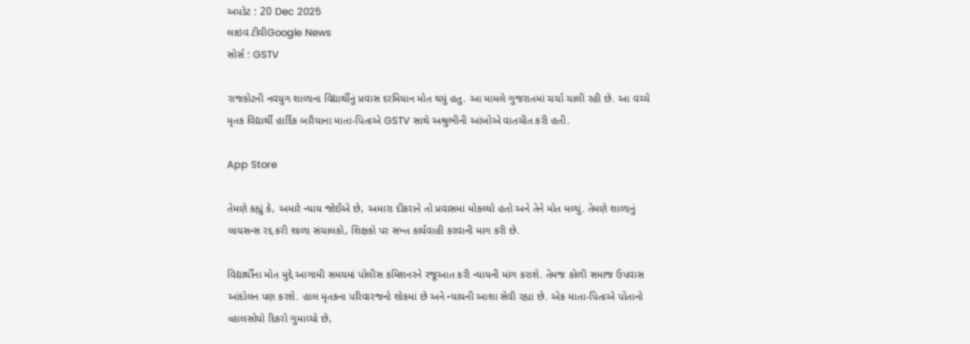અપડેટ : 20 Dec 2025
લાઇવ ટીવીGoogle News
સોર્સ : GSTV

રાજકોટની નવયુગ શાળાના વિદ્યાર્થીનું પ્રવાસ દરમિયાન મોત થયું હતુ. આ મામલે ગુજરાતમાં ચર્ચા ચાલી રહી છે. આ વચ્ચે મૃતક વિદ્યાર્થી હાર્દિક બારૈયાના માતા-પિતાએ GSTV સાથે અશ્રુભીની આંખોએ વાતચીત કરી હતી.

App Store

તેમણે કહ્યું કે, અમારે ન્યાય જોઈએ છે, અમારા દીકરાને તો પ્રવાસમાં મોકલ્યો હતો અને તેને મોત મળ્યું. તેમણે શાળાનું લાયસન્સ રદ્દ કરી શાળા સંચાલકો, શિક્ષકો પર સખ્ત કાર્યવાહી કરવાની માગ કરી છે.

વિદ્યાર્થીના મોત મુદ્દે આગામી સમયમાં પોલીસ કમિશનરને રજૂઆત કરી ન્યાયની માંગ કરાશે. તેમજ કોળી સમાજ ઉપવાસ આંદોલન પણ કરશે. હાલ મૃતકના પરિવારજનો શોકમાં છે અને ન્યાયની આશા સેવી રહ્યા છે. એક માતા-પિતાએ પોતાનો વ્હાલસોયો દિકરો ગુમાવ્યો છે,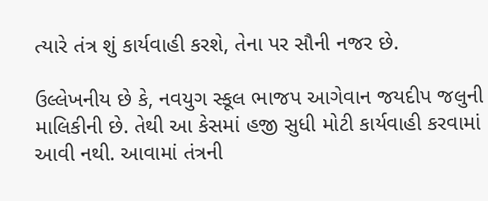ત્યારે તંત્ર શું કાર્યવાહી કરશે, તેના પર સૌની નજર છે.

ઉલ્લેખનીય છે કે, નવયુગ સ્કૂલ ભાજપ આગેવાન જયદીપ જલુની માલિકીની છે. તેથી આ કેસમાં હજી સુધી મોટી કાર્યવાહી કરવામાં આવી નથી. આવામાં તંત્રની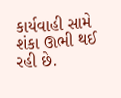કાર્યવાહી સામે શંકા ઊભી થઈ રહી છે.